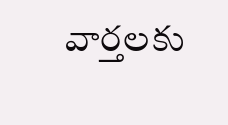వార్తలకు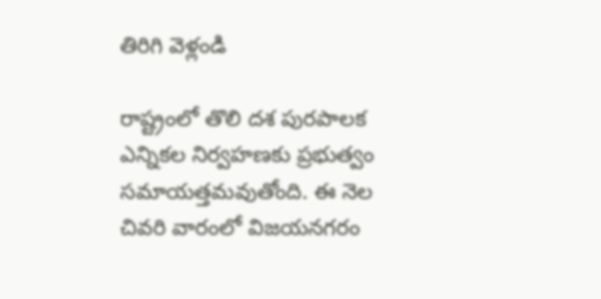తిరిగి వెళ్లండి

రాష్ట్రంలో తొలి దశ పురపాలక ఎన్నికల నిర్వహణకు ప్రభుత్వం సమాయత్తమవుతోంది. ఈ నెల చివరి వారంలో విజయనగరం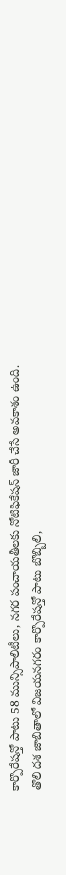కార్పొరేషన్తో పాటు 58 మున్సిపాలిటీలు, నగర పంచాయతీలకు నోటిఫికేషన్ జారీ చేసే అవకాశం ఉంది.
తొలి దశ జాబితాలో విజయనగరం కార్పొరేషన్తో పాటు బొబ్బిలి,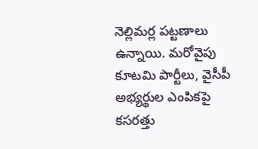నెల్లిమర్ల పట్టణాలు ఉన్నాయి. మరోవైపు కూటమి పార్టీలు, వైసీపీ అభ్యర్థుల ఎంపికపై కసరత్తు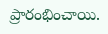ప్రారంభించాయి.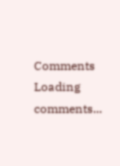Comments
Loading comments...